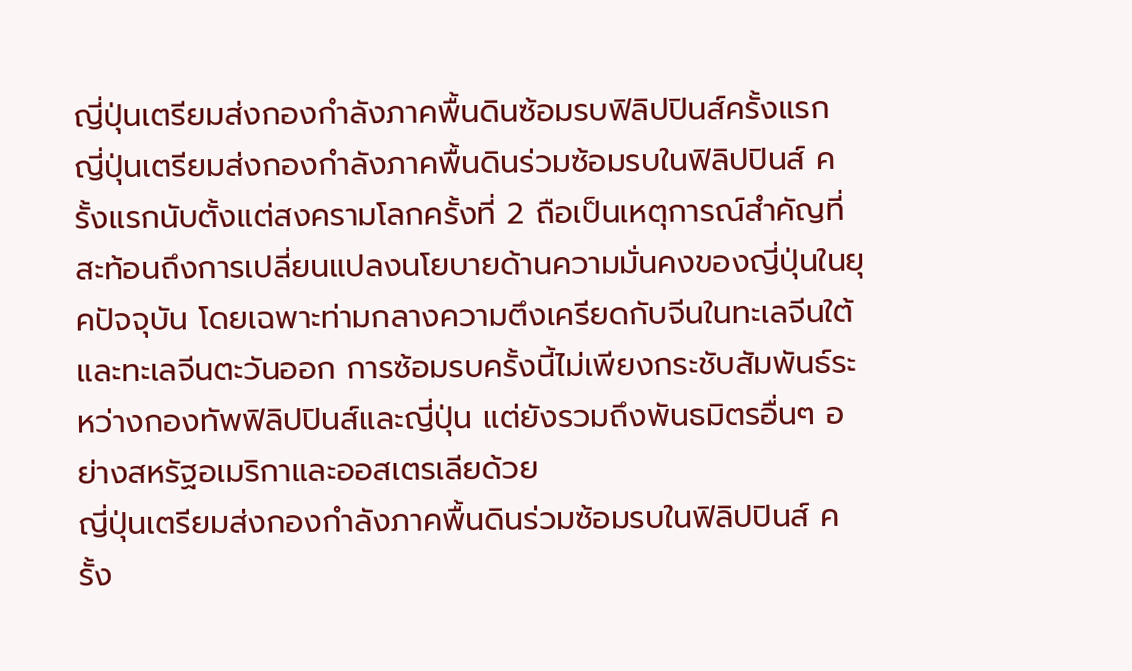ญี่ปุ่นเตรียมส่งกองกำลังภาคพื้นดินซ้อมรบฟิลิปปินส์ครั้งแรก
ญี่ปุ่นเตรียมส่งกองกำลังภาคพื้นดินร่วมซ้อมรบในฟิลิปปินส์ ครั้งแรกนับตั้งแต่สงครามโลกครั้งที่ 2 ถือเป็นเหตุการณ์สำคัญที่สะท้อนถึงการเปลี่ยนแปลงนโยบายด้านความมั่นคงของญี่ปุ่นในยุคปัจจุบัน โดยเฉพาะท่ามกลางความตึงเครียดกับจีนในทะเลจีนใต้และทะเลจีนตะวันออก การซ้อมรบครั้งนี้ไม่เพียงกระชับสัมพันธ์ระหว่างกองทัพฟิลิปปินส์และญี่ปุ่น แต่ยังรวมถึงพันธมิตรอื่นๆ อย่างสหรัฐอเมริกาและออสเตรเลียด้วย
ญี่ปุ่นเตรียมส่งกองกำลังภาคพื้นดินร่วมซ้อมรบในฟิลิปปินส์ ครั้ง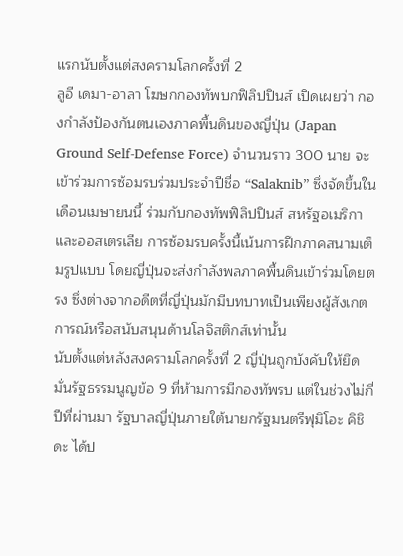แรกนับตั้งแต่สงครามโลกครั้งที่ 2
ลูอี เดมา-อาลา โฆษกกองทัพบกฟิลิปปินส์ เปิดเผยว่า กองกำลังป้องกันตนเองภาคพื้นดินของญี่ปุ่น (Japan Ground Self-Defense Force) จำนวนราว 300 นาย จะเข้าร่วมการซ้อมรบร่วมประจำปีชื่อ “Salaknib” ซึ่งจัดขึ้นในเดือนเมษายนนี้ ร่วมกับกองทัพฟิลิปปินส์ สหรัฐอเมริกา และออสเตรเลีย การซ้อมรบครั้งนี้เน้นการฝึกภาคสนามเต็มรูปแบบ โดยญี่ปุ่นจะส่งกำลังพลภาคพื้นดินเข้าร่วมโดยตรง ซึ่งต่างจากอดีตที่ญี่ปุ่นมักมีบทบาทเป็นเพียงผู้สังเกตการณ์หรือสนับสนุนด้านโลจิสติกส์เท่านั้น
นับตั้งแต่หลังสงครามโลกครั้งที่ 2 ญี่ปุ่นถูกบังคับให้ยึดมั่นรัฐธรรมนูญข้อ 9 ที่ห้ามการมีกองทัพรบ แต่ในช่วงไม่กี่ปีที่ผ่านมา รัฐบาลญี่ปุ่นภายใต้นายกรัฐมนตรีฟุมิโอะ คิชิดะ ได้ป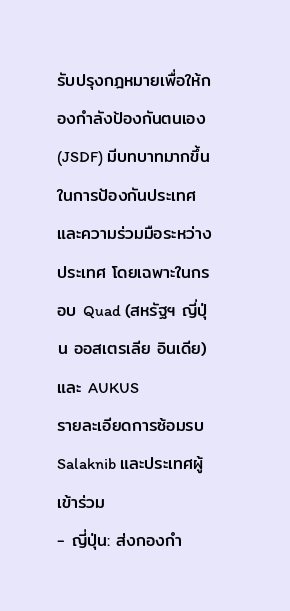รับปรุงกฎหมายเพื่อให้กองกำลังป้องกันตนเอง (JSDF) มีบทบาทมากขึ้นในการป้องกันประเทศและความร่วมมือระหว่างประเทศ โดยเฉพาะในกรอบ Quad (สหรัฐฯ ญี่ปุ่น ออสเตรเลีย อินเดีย) และ AUKUS
รายละเอียดการซ้อมรบ Salaknib และประเทศผู้เข้าร่วม
- ญี่ปุ่น: ส่งกองกำ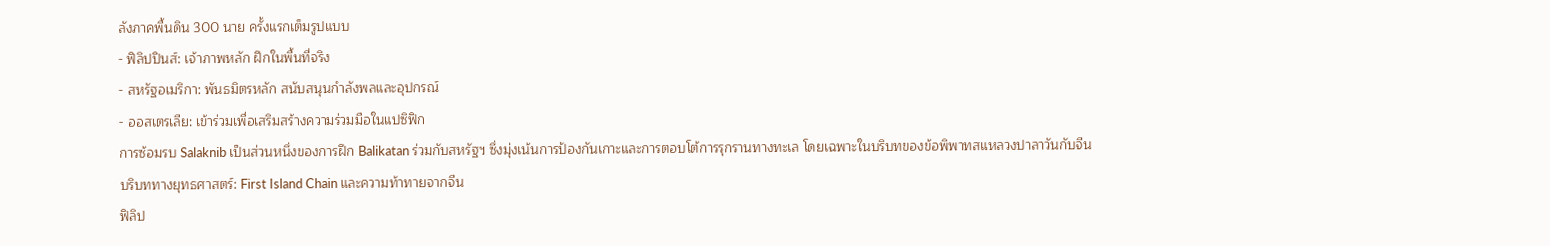ลังภาคพื้นดิน 300 นาย ครั้งแรกเต็มรูปแบบ
- ฟิลิปปินส์: เจ้าภาพหลัก ฝึกในพื้นที่จริง
- สหรัฐอเมริกา: พันธมิตรหลัก สนับสนุนกำลังพลและอุปกรณ์
- ออสเตรเลีย: เข้าร่วมเพื่อเสริมสร้างความร่วมมือในแปซิฟิก
การซ้อมรบ Salaknib เป็นส่วนหนึ่งของการฝึก Balikatan ร่วมกับสหรัฐฯ ซึ่งมุ่งเน้นการป้องกันเกาะและการตอบโต้การรุกรานทางทะเล โดยเฉพาะในบริบทของข้อพิพาทสแหลวงปาลาวันกับจีน
บริบททางยุทธศาสตร์: First Island Chain และความท้าทายจากจีน
ฟิลิป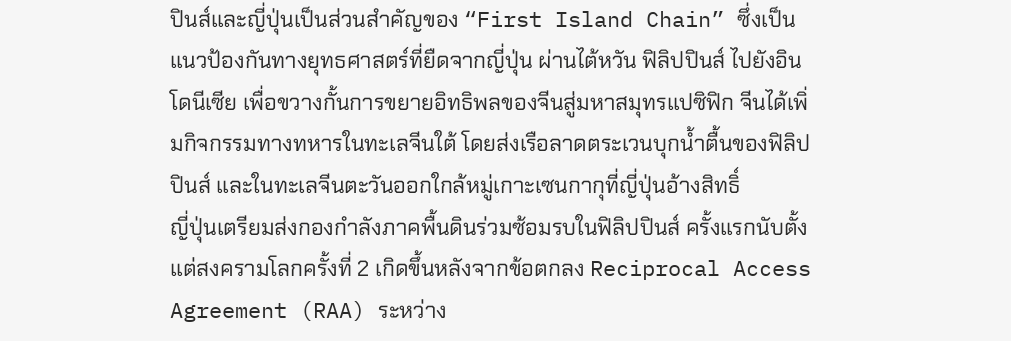ปินส์และญี่ปุ่นเป็นส่วนสำคัญของ “First Island Chain” ซึ่งเป็นแนวป้องกันทางยุทธศาสตร์ที่ยืดจากญี่ปุ่น ผ่านไต้หวัน ฟิลิปปินส์ ไปยังอินโดนีเซีย เพื่อขวางกั้นการขยายอิทธิพลของจีนสู่มหาสมุทรแปซิฟิก จีนได้เพิ่มกิจกรรมทางทหารในทะเลจีนใต้ โดยส่งเรือลาดตระเวนบุกน้ำตื้นของฟิลิปปินส์ และในทะเลจีนตะวันออกใกล้หมู่เกาะเซนกากุที่ญี่ปุ่นอ้างสิทธิ์
ญี่ปุ่นเตรียมส่งกองกำลังภาคพื้นดินร่วมซ้อมรบในฟิลิปปินส์ ครั้งแรกนับตั้งแต่สงครามโลกครั้งที่ 2 เกิดขึ้นหลังจากข้อตกลง Reciprocal Access Agreement (RAA) ระหว่าง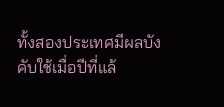ทั้งสองประเทศมีผลบังคับใช้เมื่อปีที่แล้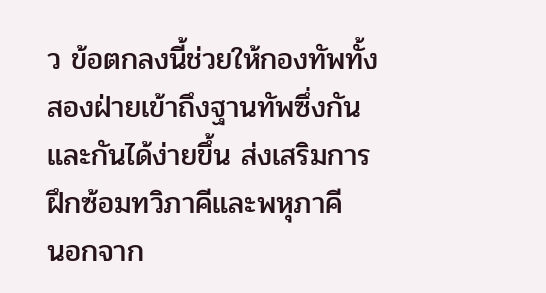ว ข้อตกลงนี้ช่วยให้กองทัพทั้งสองฝ่ายเข้าถึงฐานทัพซึ่งกันและกันได้ง่ายขึ้น ส่งเสริมการฝึกซ้อมทวิภาคีและพหุภาคี
นอกจาก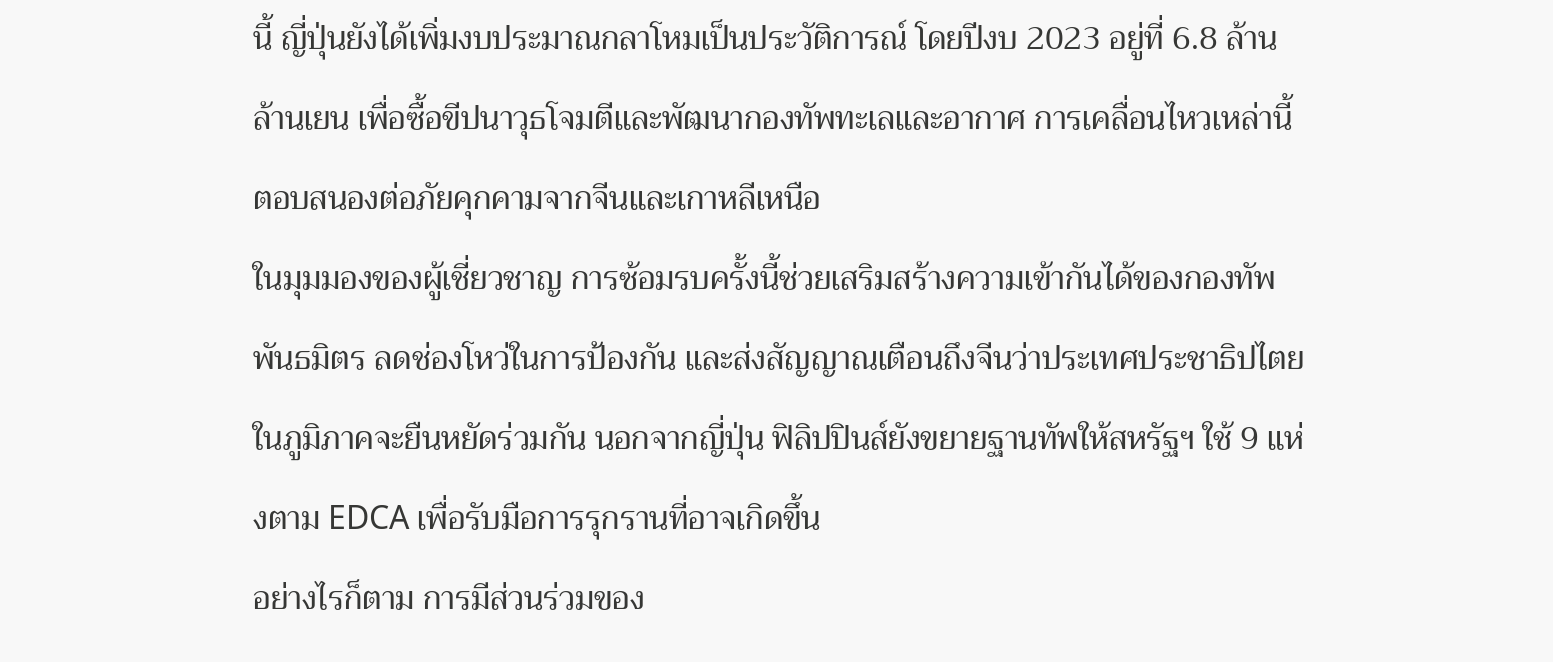นี้ ญี่ปุ่นยังได้เพิ่มงบประมาณกลาโหมเป็นประวัติการณ์ โดยปีงบ 2023 อยู่ที่ 6.8 ล้านล้านเยน เพื่อซื้อขีปนาวุธโจมตีและพัฒนากองทัพทะเลและอากาศ การเคลื่อนไหวเหล่านี้ตอบสนองต่อภัยคุกคามจากจีนและเกาหลีเหนือ
ในมุมมองของผู้เชี่ยวชาญ การซ้อมรบครั้งนี้ช่วยเสริมสร้างความเข้ากันได้ของกองทัพพันธมิตร ลดช่องโหว่ในการป้องกัน และส่งสัญญาณเตือนถึงจีนว่าประเทศประชาธิปไตยในภูมิภาคจะยืนหยัดร่วมกัน นอกจากญี่ปุ่น ฟิลิปปินส์ยังขยายฐานทัพให้สหรัฐฯ ใช้ 9 แห่งตาม EDCA เพื่อรับมือการรุกรานที่อาจเกิดขึ้น
อย่างไรก็ตาม การมีส่วนร่วมของ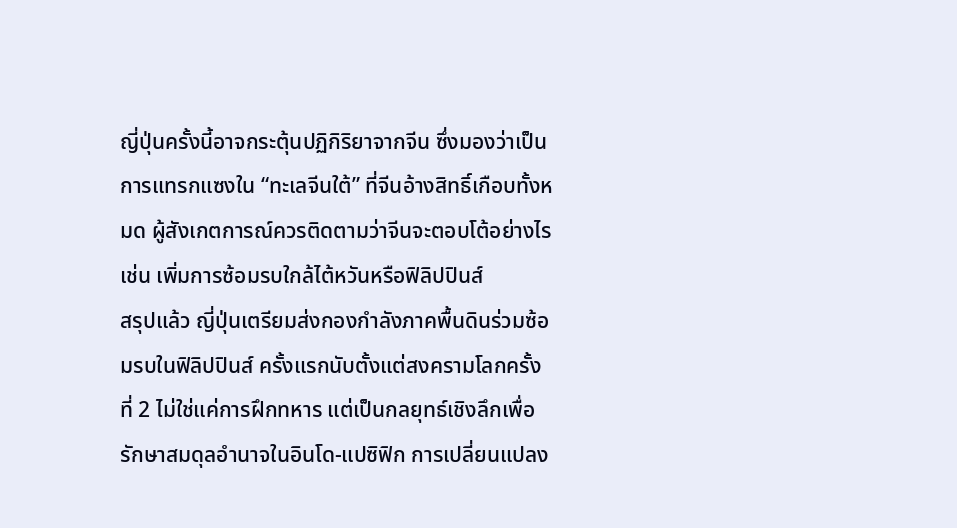ญี่ปุ่นครั้งนี้อาจกระตุ้นปฏิกิริยาจากจีน ซึ่งมองว่าเป็นการแทรกแซงใน “ทะเลจีนใต้” ที่จีนอ้างสิทธิ์เกือบทั้งหมด ผู้สังเกตการณ์ควรติดตามว่าจีนจะตอบโต้อย่างไร เช่น เพิ่มการซ้อมรบใกล้ไต้หวันหรือฟิลิปปินส์
สรุปแล้ว ญี่ปุ่นเตรียมส่งกองกำลังภาคพื้นดินร่วมซ้อมรบในฟิลิปปินส์ ครั้งแรกนับตั้งแต่สงครามโลกครั้งที่ 2 ไม่ใช่แค่การฝึกทหาร แต่เป็นกลยุทธ์เชิงลึกเพื่อรักษาสมดุลอำนาจในอินโด-แปซิฟิก การเปลี่ยนแปลง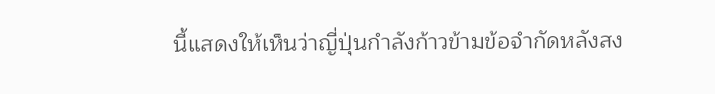นี้แสดงให้เห็นว่าญี่ปุ่นกำลังก้าวข้ามข้อจำกัดหลังสง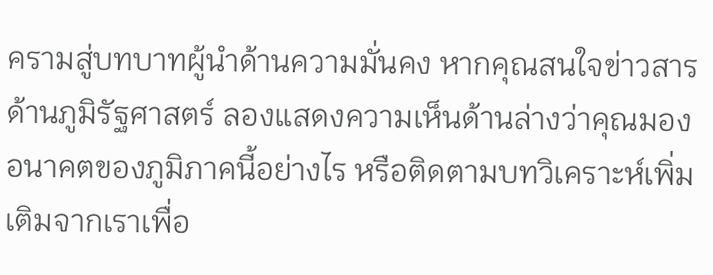ครามสู่บทบาทผู้นำด้านความมั่นคง หากคุณสนใจข่าวสารด้านภูมิรัฐศาสตร์ ลองแสดงความเห็นด้านล่างว่าคุณมองอนาคตของภูมิภาคนี้อย่างไร หรือติดตามบทวิเคราะห์เพิ่มเติมจากเราเพื่อ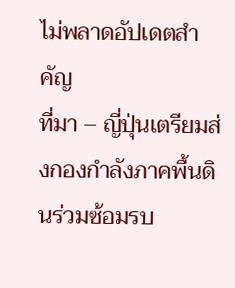ไม่พลาดอัปเดตสำคัญ
ที่มา – ญี่ปุ่นเตรียมส่งกองกำลังภาคพื้นดินร่วมซ้อมรบ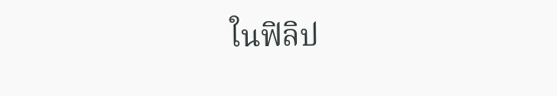ในฟิลิป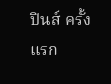ปินส์ ครั้งแรก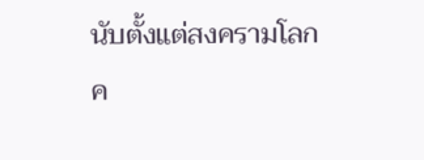นับตั้งแต่สงครามโลกค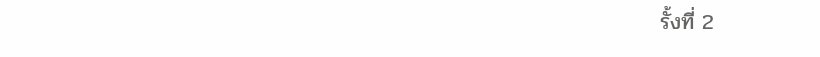รั้งที่ 2